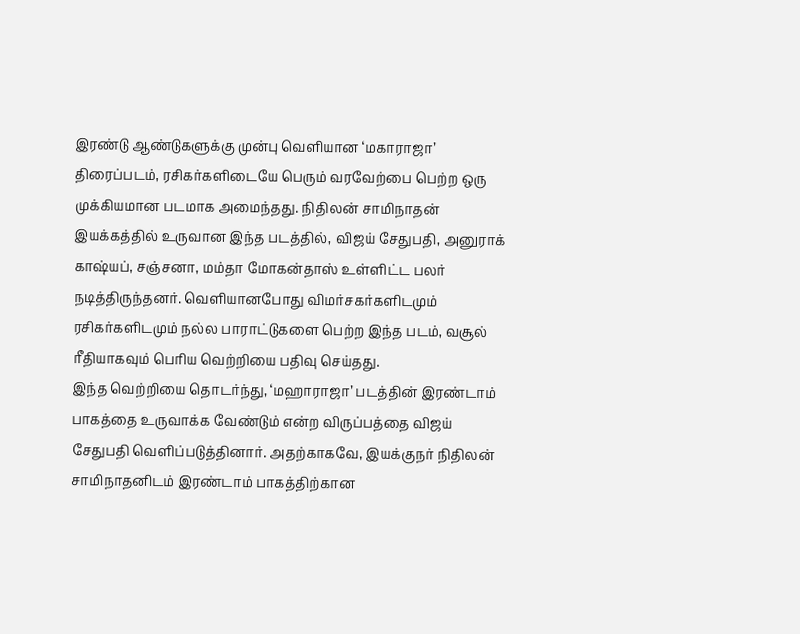இரண்டு ஆண்டுகளுக்கு முன்பு வெளியான ‘மகாராஜா’ திரைப்படம், ரசிகர்களிடையே பெரும் வரவேற்பை பெற்ற ஒரு முக்கியமான படமாக அமைந்தது. நிதிலன் சாமிநாதன் இயக்கத்தில் உருவான இந்த படத்தில், விஜய் சேதுபதி, அனுராக் காஷ்யப், சஞ்சனா, மம்தா மோகன்தாஸ் உள்ளிட்ட பலர் நடித்திருந்தனர். வெளியானபோது விமர்சகர்களிடமும் ரசிகர்களிடமும் நல்ல பாராட்டுகளை பெற்ற இந்த படம், வசூல் ரீதியாகவும் பெரிய வெற்றியை பதிவு செய்தது.
இந்த வெற்றியை தொடர்ந்து, ‘மஹாராஜா’ படத்தின் இரண்டாம் பாகத்தை உருவாக்க வேண்டும் என்ற விருப்பத்தை விஜய் சேதுபதி வெளிப்படுத்தினார். அதற்காகவே, இயக்குநர் நிதிலன் சாமிநாதனிடம் இரண்டாம் பாகத்திற்கான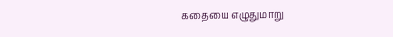கதையை எழுதுமாறு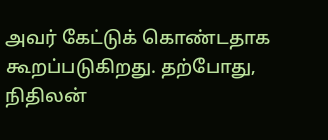அவர் கேட்டுக் கொண்டதாக கூறப்படுகிறது. தற்போது, நிதிலன்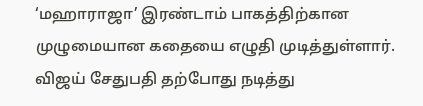‘மஹாராஜா’ இரண்டாம் பாகத்திற்கான முழுமையான கதையை எழுதி முடித்துள்ளார். விஜய் சேதுபதி தற்போது நடித்து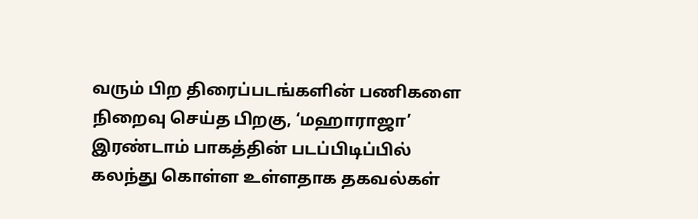வரும் பிற திரைப்படங்களின் பணிகளை நிறைவு செய்த பிறகு, ‘மஹாராஜா’ இரண்டாம் பாகத்தின் படப்பிடிப்பில் கலந்து கொள்ள உள்ளதாக தகவல்கள்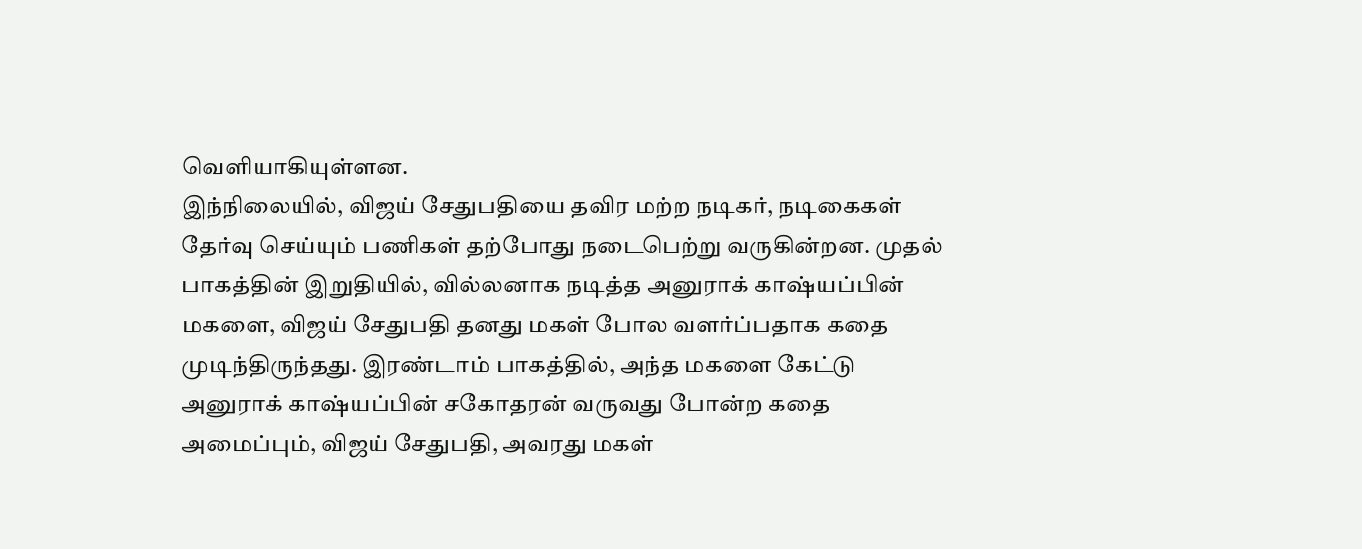வெளியாகியுள்ளன.
இந்நிலையில், விஜய் சேதுபதியை தவிர மற்ற நடிகர், நடிகைகள் தேர்வு செய்யும் பணிகள் தற்போது நடைபெற்று வருகின்றன. முதல் பாகத்தின் இறுதியில், வில்லனாக நடித்த அனுராக் காஷ்யப்பின் மகளை, விஜய் சேதுபதி தனது மகள் போல வளர்ப்பதாக கதை முடிந்திருந்தது. இரண்டாம் பாகத்தில், அந்த மகளை கேட்டு அனுராக் காஷ்யப்பின் சகோதரன் வருவது போன்ற கதை அமைப்பும், விஜய் சேதுபதி, அவரது மகள்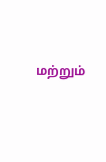மற்றும்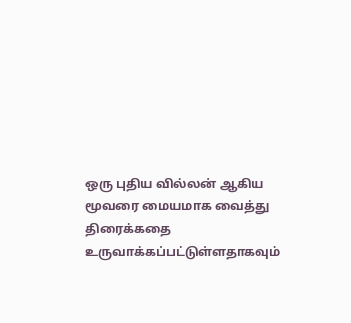ஒரு புதிய வில்லன் ஆகிய மூவரை மையமாக வைத்து திரைக்கதை உருவாக்கப்பட்டுள்ளதாகவும்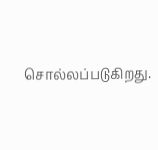சொல்லப்படுகிறது.